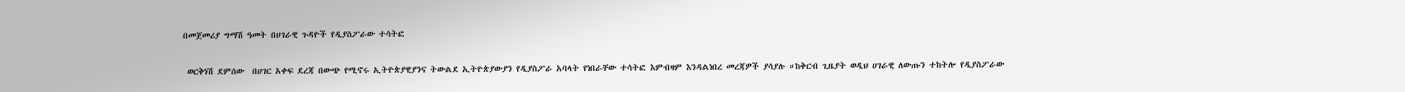በመጀመሪያ ግማሽ ዓመት በሀገራዊ ጉዳዮች የዲያስፖራው ተሳትፎ

 ወርቅነሽ ደምሰው  በሀገር አቀፍ ደረጃ በውጭ የሚኖሩ ኢትዮጵያዊያንና ትውልደ ኢትዮጵያውያን የዲያስፖራ አባላት የነበራቸው ተሳትፎ እምብዛም እንዳልነበረ መረጃዎች ያሳያሉ ።ከቅርብ ጊዜያት ወዲህ ሀገራዊ ለውጡን ተከትሎ የዲያስፖራው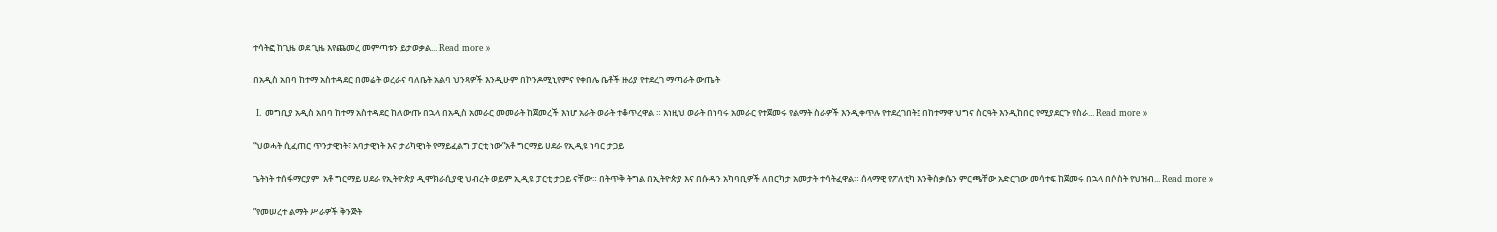ተሳትፎ ከጊዜ ወደ ጊዜ እየጨመረ መምጣቱን ይታወቃል... Read more »

በአዲስ አበባ ከተማ አስተዳደር በመሬት ወረራና ባለቤት አልባ ህንጻዎች እንዲሁም በኮንዶሚኒየምና የቀበሌ ቤቶች ዙሪያ የተደረገ ማጣራት ውጤት

 I. መግቢያ አዲስ አበባ ከተማ አስተዳደር ከለውጡ በኋላ በአዲስ አመራር መመራት ከጀመረች እነሆ አራት ወራት ተቆጥረዋል ። እነዚህ ወራት በነባሩ አመራር የተጀመሩ የልማት ስራዎች እንዲቀጥሉ የተደረገበት፤ በከተማዋ ህግና ስርዓት እንዲከበር የሚያደርጉ የስራ... Read more »

“ህወሓት ሲፈጠር ጥንታዊነት፣ አባታዊነት እና ታሪካዊነት የማይፈልግ ፓርቲ ነው”አቶ ግርማይ ሀደራ የኢዲዩ ነባር ታጋይ

ጌትነት ተሰፋማርያም  አቶ ግርማይ ሀደራ የኢትዮጵያ ዲሞክራሲያዊ ህብረት ወይም ኢዲዩ ፓርቲ ታጋይ ናቸው። በትጥቅ ትግል በኢትዮጵያ እና በሱዳን አካባቢዎች ለበርካታ አመታት ተሳትፈዋል። ሰላማዊ የፖለቲካ እንቅስቃሴን ምርጫቸው አድርገው መሳተፍ ከጀመሩ በኋላ በሶስት የህዝብ... Read more »

”የመሠረተ ልማት ሥራዎች ቅንጅት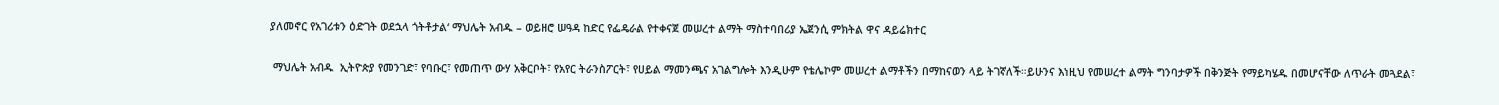ያለመኖር የአገሪቱን ዕድገት ወደኋላ ጎትቶታል‘ ማህሌት አብዱ – ወይዘሮ ሠዓዳ ከድር የፌዴራል የተቀናጀ መሠረተ ልማት ማስተባበሪያ ኤጀንሲ ምክትል ዋና ዳይሬክተር

 ማህሌት አብዱ  ኢትዮጵያ የመንገድ፣ የባቡር፣ የመጠጥ ውሃ አቅርቦት፣ የአየር ትራንስፖርት፣ የሀይል ማመንጫና አገልግሎት እንዲሁም የቴሌኮም መሠረተ ልማቶችን በማከናወን ላይ ትገኛለች።ይሁንና እነዚህ የመሠረተ ልማት ግንባታዎች በቅንጅት የማይካሄዱ በመሆናቸው ለጥራት መጓደል፣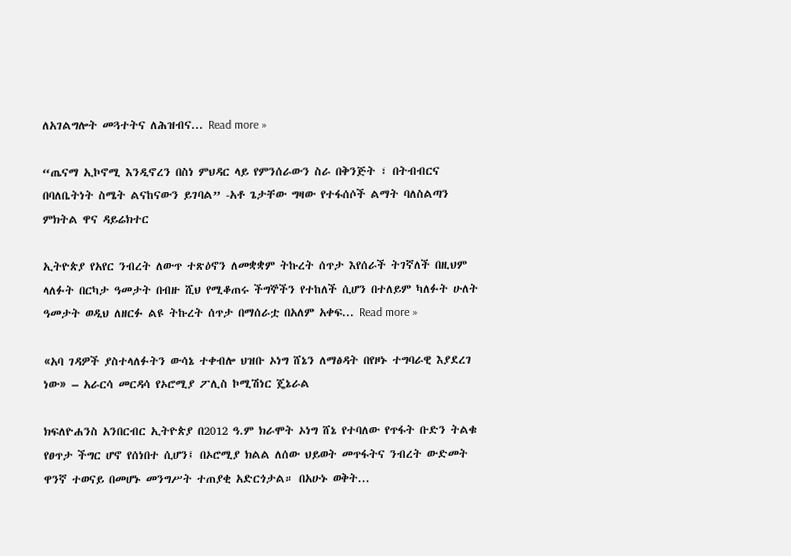ለአገልግሎት መጓተትና ለሕዝብና... Read more »

“ጤናማ ኢኮኖሚ እንዲኖረን በስነ ምህዳር ላይ የምንሰራውን ስራ በቅንጅት ፣ በትብብርና በባለቤትነት ስሜት ልናከናውን ይገባል” -አቶ ጌታቸው ግዛው የተፋሰሶች ልማት ባለስልጣን ምክትል ዋና ዳይሬክተር

ኢትዮጵያ የአየር ንብረት ለውጥ ተጽዕኖን ለመቋቋም ትኩረት ሰጥታ እየሰራች ትገኛለች በዚህም ላለፉት በርካታ ዓመታት በብዙ ሺህ የሚቆጠሩ ችግኞችን የተከለች ሲሆን በተለይም ካለፉት ሁለት ዓመታት ወዲህ ለዘርፉ ልዩ ትኩረት ሰጥታ በማሰራቷ በአለም አቀፍ... Read more »

«አባ ገዳዎች ያስተላለፉትን ውሳኔ ተቀብሎ ህዝቡ ኦነግ ሸኔን ለማፅዳት በየዞኑ ተግባራዊ እያደረገ ነው» – አራርሳ መርዳሳ የኦሮሚያ ፖሊስ ኮሚሽነር ጄኔራል

ክፍለዮሐንስ አንበርብር ኢትዮጵያ በ2012 ዓ.ም ክራሞት ኦነግ ሸኔ የተባለው የጥፋት ቡድን ትልቁ የፀጥታ ችግር ሆኖ የሰነበተ ሲሆን፤ በኦሮሚያ ክልል ለሰው ህይወት መጥፋትና ንብረት ውድመት ዋንኛ ተወናይ በመሆኑ መንግሥት ተጠያቂ አድርጎታል። በአሁኑ ወቅት...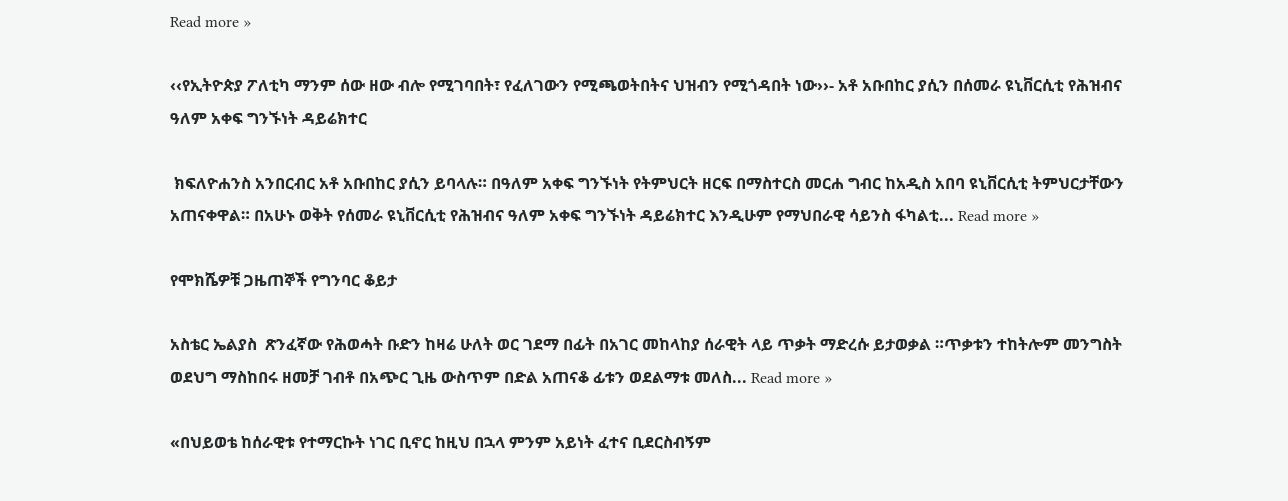Read more »

‹‹የኢትዮጵያ ፖለቲካ ማንም ሰው ዘው ብሎ የሚገባበት፣ የፈለገውን የሚጫወትበትና ህዝብን የሚጎዳበት ነው››- አቶ አቡበከር ያሲን በሰመራ ዩኒቨርሲቲ የሕዝብና ዓለም አቀፍ ግንኙነት ዳይሬክተር

 ክፍለዮሐንስ አንበርብር አቶ አቡበከር ያሲን ይባላሉ። በዓለም አቀፍ ግንኙነት የትምህርት ዘርፍ በማስተርስ መርሐ ግብር ከአዲስ አበባ ዩኒቨርሲቲ ትምህርታቸውን አጠናቀዋል። በአሁኑ ወቅት የሰመራ ዩኒቨርሲቲ የሕዝብና ዓለም አቀፍ ግንኙነት ዳይሬክተር እንዲሁም የማህበራዊ ሳይንስ ፋካልቲ... Read more »

የሞክሼዎቹ ጋዜጠኞች የግንባር ቆይታ

አስቴር ኤልያስ  ጽንፈኛው የሕወሓት ቡድን ከዛሬ ሁለት ወር ገደማ በፊት በአገር መከላከያ ሰራዊት ላይ ጥቃት ማድረሱ ይታወቃል ።ጥቃቱን ተከትሎም መንግስት ወደህግ ማስከበሩ ዘመቻ ገብቶ በአጭር ጊዜ ውስጥም በድል አጠናቆ ፊቱን ወደልማቱ መለስ... Read more »

«በህይወቴ ከሰራዊቱ የተማርኩት ነገር ቢኖር ከዚህ በኋላ ምንም አይነት ፈተና ቢደርስብኝም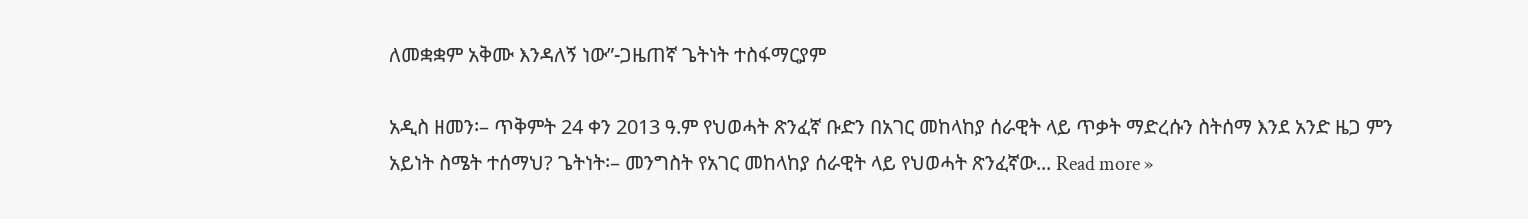ለመቋቋም አቅሙ እንዳለኝ ነው”-ጋዜጠኛ ጌትነት ተስፋማርያም

አዲስ ዘመን፡– ጥቅምት 24 ቀን 2013 ዓ.ም የህወሓት ጽንፈኛ ቡድን በአገር መከላከያ ሰራዊት ላይ ጥቃት ማድረሱን ስትሰማ እንደ አንድ ዜጋ ምን አይነት ስሜት ተሰማህ? ጌትነት፡– መንግስት የአገር መከላከያ ሰራዊት ላይ የህወሓት ጽንፈኛው... Read more »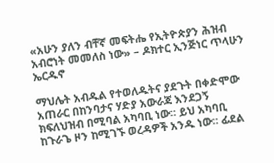«አሁን ያለን ብቸኛ መፍትሔ የኢትዮጵያን ሕዝብ አብሮነት መመለስ ነው» – ዶክተር ኢንጅነር ጥላሁን ኤርዱኖ

ማህሌት አብዱል የተወለዱትና ያደጉት በቀድሞው አጠራር በከንባታና ሃድያ አውራጃ እንደጋኝ ክፍለህዝብ በሚባል አካባቢ ነው። ይህ አካባቢ ከጉራጌ ዞን ከሚገኙ ወረዳዎች አንዱ ነው። ፊደል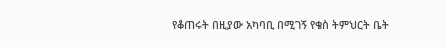የቆጠሩት በዚያው አካባቢ በሚገኝ የቄስ ትምህርት ቤት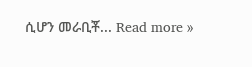ሲሆን መራቢቾ... Read more »